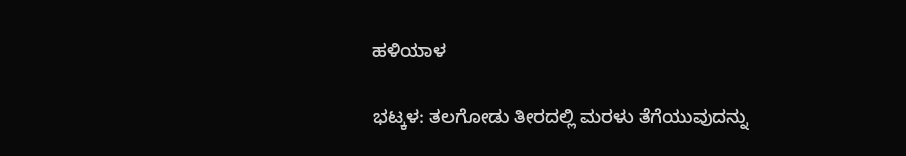ಹಳಿಯಾಳ

ಭಟ್ಕಳ: ತಲಗೋಡು ತೀರದಲ್ಲಿ ಮರಳು ತೆಗೆಯುವುದನ್ನು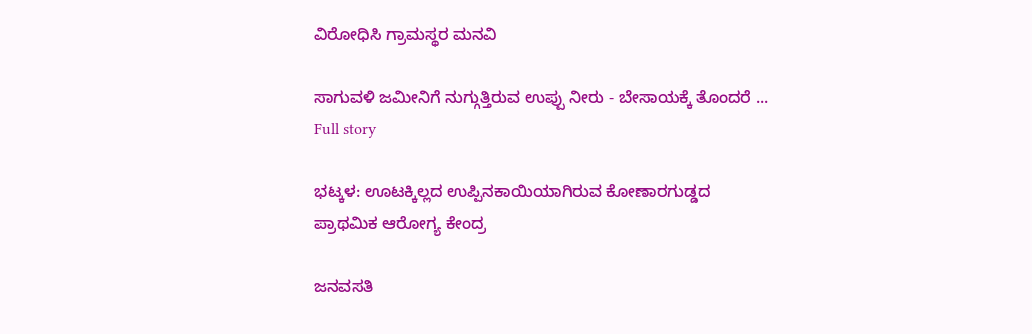ವಿರೋಧಿಸಿ ಗ್ರಾಮಸ್ಥರ ಮನವಿ

ಸಾಗುವಳಿ ಜಮೀನಿಗೆ ನುಗ್ಗುತ್ತಿರುವ ಉಪ್ಪು ನೀರು - ಬೇಸಾಯಕ್ಕೆ ತೊಂದರೆ ...
Full story

ಭಟ್ಕಳ: ಊಟಕ್ಕಿಲ್ಲದ ಉಪ್ಪಿನಕಾಯಿಯಾಗಿರುವ ಕೋಣಾರಗುಡ್ಡದ ಪ್ರಾಥಮಿಕ ಆರೋಗ್ಯ ಕೇಂದ್ರ

ಜನವಸತಿ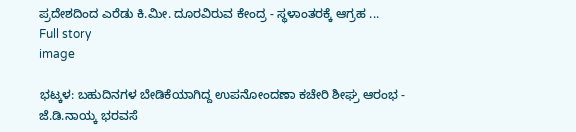ಪ್ರದೇಶದಿಂದ ಎರೆಡು ಕಿ.ಮೀ. ದೂರವಿರುವ ಕೇಂದ್ರ - ಸ್ಥಳಾಂತರಕ್ಕೆ ಆಗ್ರಹ ...
Full story
image

ಭಟ್ಕಳ: ಬಹುದಿನಗಳ ಬೇಡಿಕೆಯಾಗಿದ್ದ ಉಪನೋಂದಣಾ ಕಚೇರಿ ಶೀಘ್ರ ಆರಂಭ - ಜೆ.ಡಿ.ನಾಯ್ಕ ಭರವಸೆ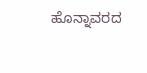ಹೊನ್ನಾವರದ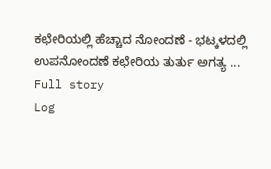ಕಛೇರಿಯಲ್ಲಿ ಹೆಚ್ಚಾದ ನೋಂದಣೆ - ಭಟ್ಕಳದಲ್ಲಿ ಉಪನೋಂದಣೆ ಕಛೇರಿಯ ತುರ್ತು ಅಗತ್ಯ ...
Full story
Log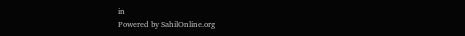in
Powered by SahilOnline.org